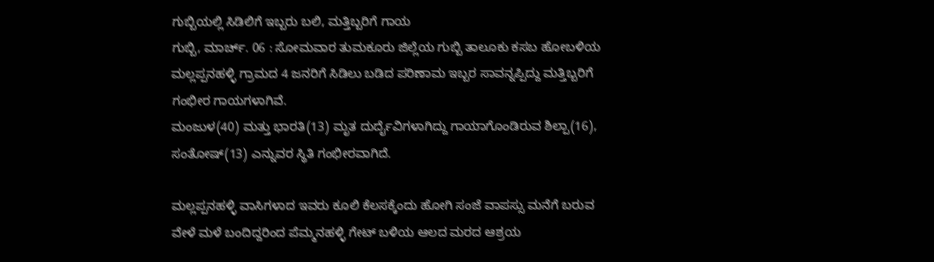ಗುಬ್ಬಿಯಲ್ಲಿ ಸಿಡಿಲಿಗೆ ಇಬ್ಬರು ಬಲಿ, ಮತ್ತಿಬ್ಬರಿಗೆ ಗಾಯ
ಗುಬ್ಬಿ, ಮಾರ್ಚ್. 06 : ಸೋಮವಾರ ತುಮಕೂರು ಜಿಲ್ಲೆಯ ಗುಬ್ಬಿ ತಾಲೂಕು ಕಸಬ ಹೋಬಳಿಯ ಮಲ್ಲಪ್ಪನಹಳ್ಳಿ ಗ್ರಾಮದ 4 ಜನರಿಗೆ ಸಿಡಿಲು ಬಡಿದ ಪರಿಣಾಮ ಇಬ್ಬರ ಸಾವನ್ನಪ್ಪಿದ್ದು ಮತ್ತಿಬ್ಬರಿಗೆ ಗಂಭೀರ ಗಾಯಗಳಾಗಿವೆ.
ಮಂಜುಳ(40) ಮತ್ತು ಭಾರತಿ(13) ಮೃತ ದುರ್ದೈವಿಗಳಾಗಿದ್ದು ಗಾಯಾಗೊಂಡಿರುವ ಶಿಲ್ಪಾ(16), ಸಂತೋಷ್(13) ಎನ್ನುವರ ಸ್ಥಿತಿ ಗಂಭೀರವಾಗಿದೆ.

ಮಲ್ಲಪ್ಪನಹಳ್ಳಿ ವಾಸಿಗಳಾದ ಇವರು ಕೂಲಿ ಕೆಲಸಕ್ಕೆಂದು ಹೋಗಿ ಸಂಜೆ ವಾಪಸ್ಸು ಮನೆಗೆ ಬರುವ ವೇಳೆ ಮಳೆ ಬಂದಿದ್ದರಿಂದ ಪೆಮ್ಮನಹಳ್ಳಿ ಗೇಟ್ ಬಳಿಯ ಆಲದ ಮರದ ಆಶ್ರಯ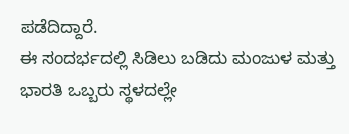ಪಡೆದಿದ್ದಾರೆ.
ಈ ಸಂದರ್ಭದಲ್ಲಿ ಸಿಡಿಲು ಬಡಿದು ಮಂಜುಳ ಮತ್ತು ಭಾರತಿ ಒಬ್ಬರು ಸ್ಥಳದಲ್ಲೇ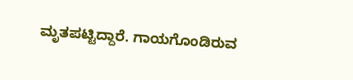ಮೃತಪಟ್ಟಿದ್ದಾರೆ. ಗಾಯಗೊಂಡಿರುವ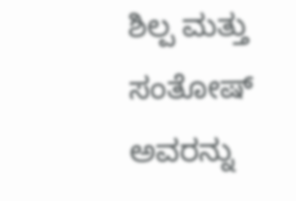ಶಿಲ್ಪ ಮತ್ತು ಸಂತೋಷ್ ಅವರನ್ನು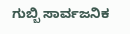ಗುಬ್ಬಿ ಸಾರ್ವಜನಿಕ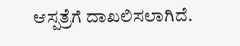ಆಸ್ಪತ್ರೆಗೆ ದಾಖಲಿಸಲಾಗಿದೆ.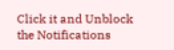Click it and Unblock the Notifications